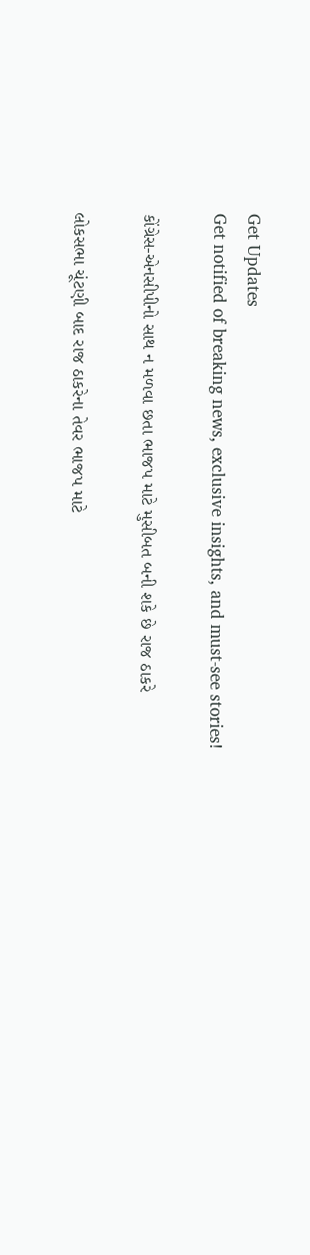Get Updates
Get notified of breaking news, exclusive insights, and must-see stories!

કોંગ્રેસ-એનસીપીનો સાથ ન મળવા છતા ભાજપ માટે મુસીબત બની શકે છે રાજ ઠાકરે

લોકસભા ચૂંટણી બાદ રાજ ઠાકરેના તેવર ભાજપ માટે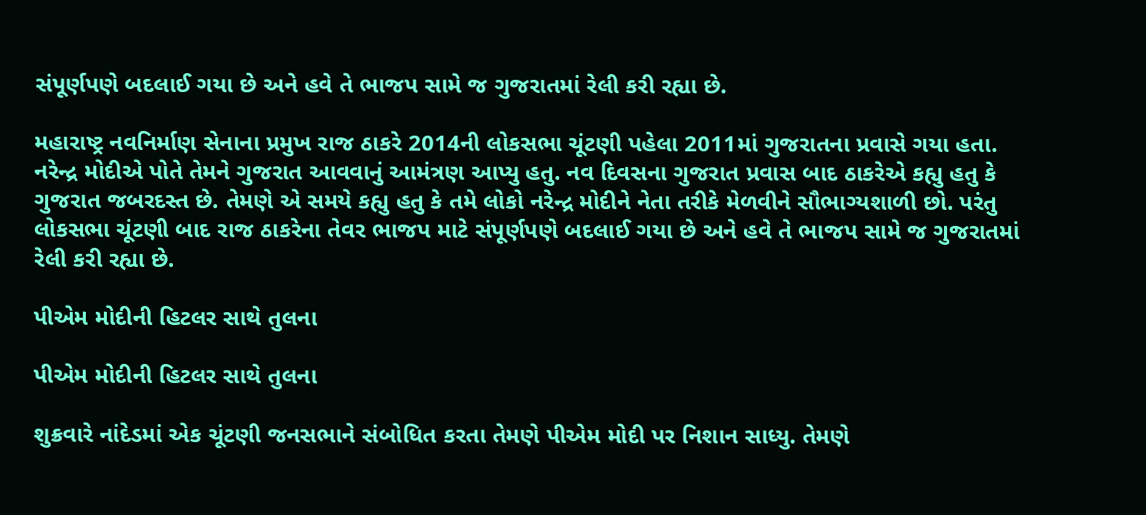સંપૂર્ણપણે બદલાઈ ગયા છે અને હવે તે ભાજપ સામે જ ગુજરાતમાં રેલી કરી રહ્યા છે.

મહારાષ્ટ્ર નવનિર્માણ સેનાના પ્રમુખ રાજ ઠાકરે 2014ની લોકસભા ચૂંટણી પહેલા 2011માં ગુજરાતના પ્રવાસે ગયા હતા. નરેન્દ્ર મોદીએ પોતે તેમને ગુજરાત આવવાનું આમંત્રણ આપ્યુ હતુ. નવ દિવસના ગુજરાત પ્રવાસ બાદ ઠાકરેએ કહ્યુ હતુ કે ગુજરાત જબરદસ્ત છે. તેમણે એ સમયે કહ્યુ હતુ કે તમે લોકો નરેન્દ્ર મોદીને નેતા તરીકે મેળવીને સૌભાગ્યશાળી છો. પરંતુ લોકસભા ચૂંટણી બાદ રાજ ઠાકરેના તેવર ભાજપ માટે સંપૂર્ણપણે બદલાઈ ગયા છે અને હવે તે ભાજપ સામે જ ગુજરાતમાં રેલી કરી રહ્યા છે.

પીએમ મોદીની હિટલર સાથે તુલના

પીએમ મોદીની હિટલર સાથે તુલના

શુક્રવારે નાંદેડમાં એક ચૂંટણી જનસભાને સંબોધિત કરતા તેમણે પીએમ મોદી પર નિશાન સાધ્યુ. તેમણે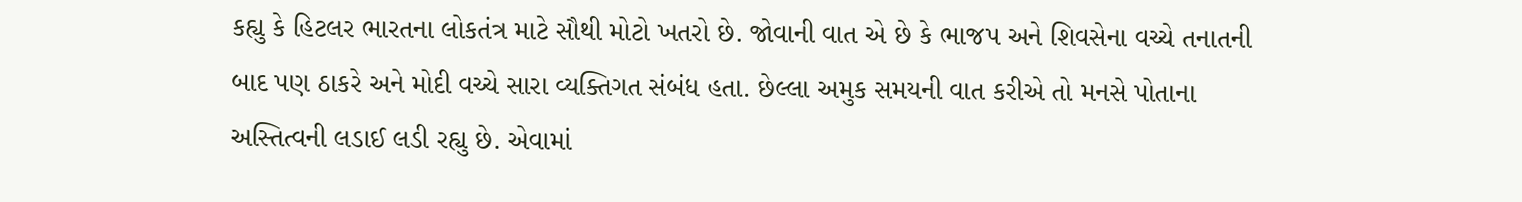કહ્યુ કે હિટલર ભારતના લોકતંત્ર માટે સૌથી મોટો ખતરો છે. જોવાની વાત એ છે કે ભાજપ અને શિવસેના વચ્ચે તનાતની બાદ પણ ઠાકરે અને મોદી વચ્ચે સારા વ્યક્તિગત સંબંધ હતા. છેલ્લા અમુક સમયની વાત કરીએ તો મનસે પોતાના અસ્તિત્વની લડાઈ લડી રહ્યુ છે. એવામાં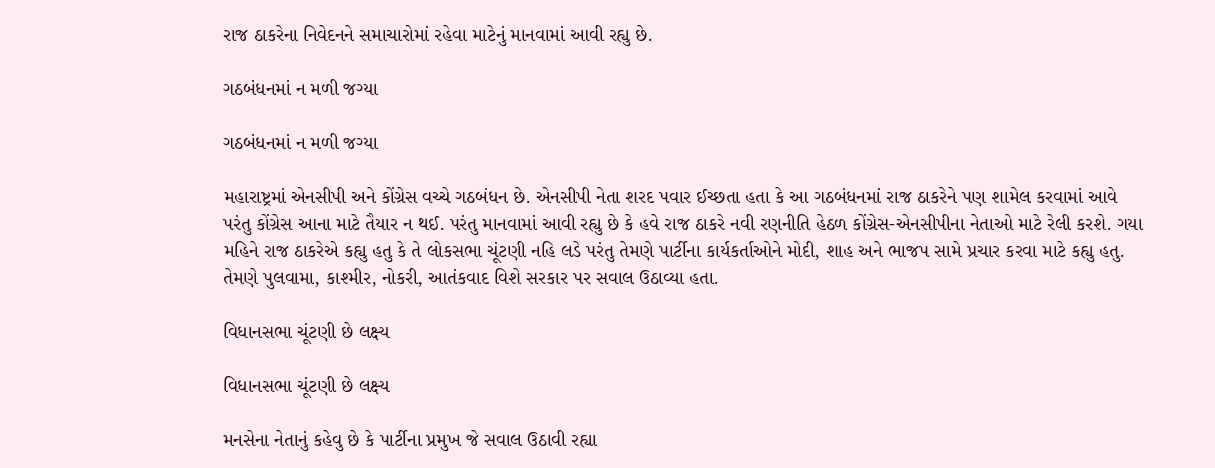રાજ ઠાકરેના નિવેદનને સમાચારોમાં રહેવા માટેનું માનવામાં આવી રહ્યુ છે.

ગઠબંધનમાં ન મળી જગ્યા

ગઠબંધનમાં ન મળી જગ્યા

મહારાષ્ટ્રમાં એનસીપી અને કોંગ્રેસ વચ્ચે ગઠબંધન છે. એનસીપી નેતા શરદ પવાર ઈચ્છતા હતા કે આ ગઠબંધનમાં રાજ ઠાકરેને પણ શામેલ કરવામાં આવે પરંતુ કોંગ્રેસ આના માટે તૈયાર ન થઈ. પરંતુ માનવામાં આવી રહ્યુ છે કે હવે રાજ ઠાકરે નવી રણનીતિ હેઠળ કોંગ્રેસ-એનસીપીના નેતાઓ માટે રેલી કરશે. ગયા મહિને રાજ ઠાકરેએ કહ્યુ હતુ કે તે લોકસભા ચૂંટણી નહિ લડે પરંતુ તેમણે પાર્ટીના કાર્યકર્તાઓને મોદી, શાહ અને ભાજપ સામે પ્રચાર કરવા માટે કહ્યુ હતુ. તેમણે પુલવામા, કાશ્મીર, નોકરી, આતંકવાદ વિશે સરકાર પર સવાલ ઉઠાવ્યા હતા.

વિધાનસભા ચૂંટણી છે લક્ષ્ય

વિધાનસભા ચૂંટણી છે લક્ષ્ય

મનસેના નેતાનું કહેવુ છે કે પાર્ટીના પ્રમુખ જે સવાલ ઉઠાવી રહ્યા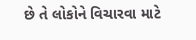છે તે લોકોને વિચારવા માટે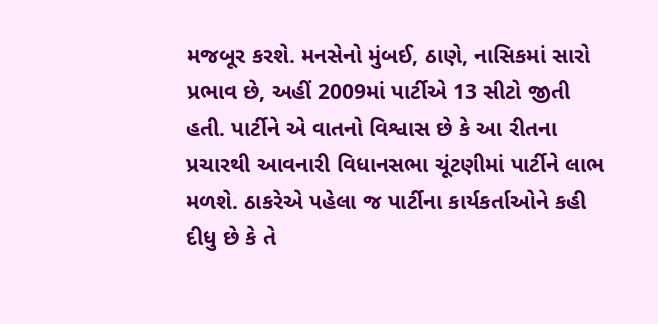મજબૂર કરશે. મનસેનો મુંબઈ, ઠાણે, નાસિકમાં સારો પ્રભાવ છે, અહીં 2009માં પાર્ટીએ 13 સીટો જીતી હતી. પાર્ટીને એ વાતનો વિશ્વાસ છે કે આ રીતના પ્રચારથી આવનારી વિધાનસભા ચૂંટણીમાં પાર્ટીને લાભ મળશે. ઠાકરેએ પહેલા જ પાર્ટીના કાર્યકર્તાઓને કહી દીધુ છે કે તે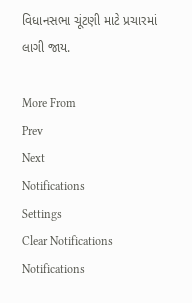વિધાનસભા ચૂંટણી માટે પ્રચારમાં લાગી જાય.

More From
Prev
Next
Notifications
Settings
Clear Notifications
Notifications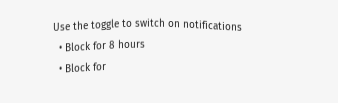Use the toggle to switch on notifications
  • Block for 8 hours
  • Block for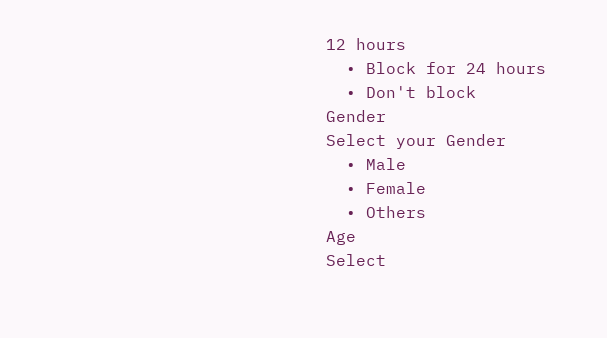12 hours
  • Block for 24 hours
  • Don't block
Gender
Select your Gender
  • Male
  • Female
  • Others
Age
Select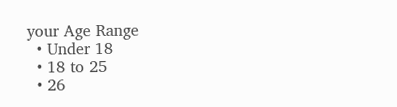your Age Range
  • Under 18
  • 18 to 25
  • 26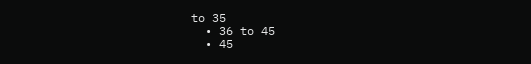to 35
  • 36 to 45
  • 45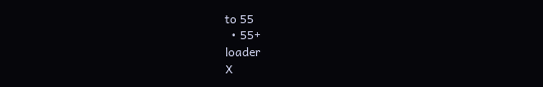to 55
  • 55+
loader
X